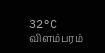32°C
விளம்பரம்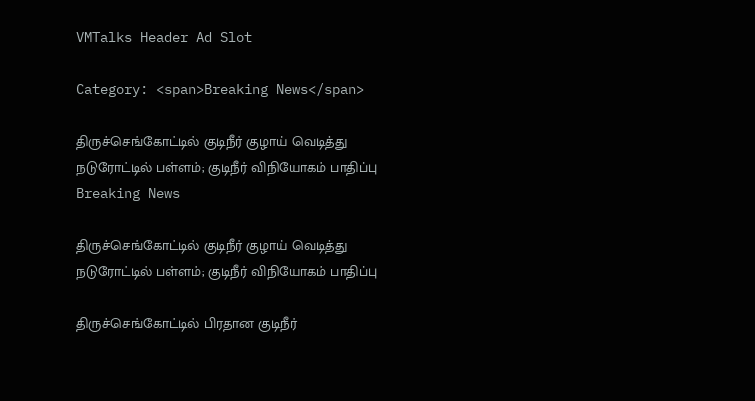VMTalks Header Ad Slot

Category: <span>Breaking News</span>

திருச்செங்கோட்டில் குடிநீர் குழாய் வெடித்து நடுரோட்டில் பள்ளம்; குடிநீர் விநியோகம் பாதிப்பு Breaking News

திருச்செங்கோட்டில் குடிநீர் குழாய் வெடித்து நடுரோட்டில் பள்ளம்; குடிநீர் விநியோகம் பாதிப்பு

திருச்செங்கோட்டில் பிரதான குடிநீர்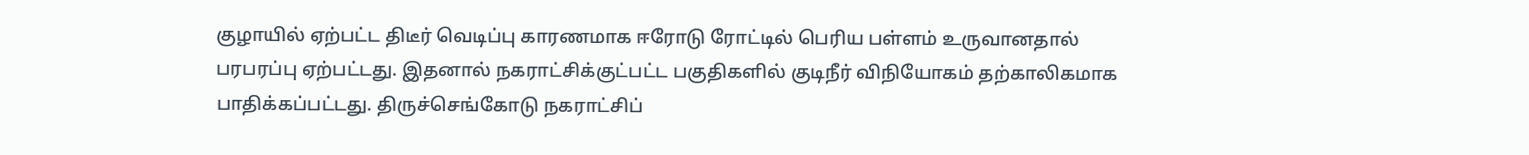குழாயில் ஏற்பட்ட திடீர் வெடிப்பு காரணமாக ஈரோடு ரோட்டில் பெரிய பள்ளம் உருவானதால் பரபரப்பு ஏற்பட்டது. இதனால் நகராட்சிக்குட்பட்ட பகுதிகளில் குடிநீர் விநியோகம் தற்காலிகமாக பாதிக்கப்பட்டது. திருச்செங்கோடு நகராட்சிப்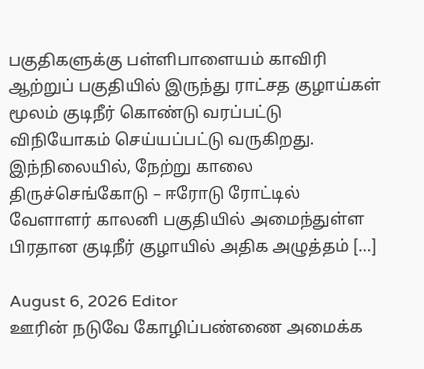பகுதிகளுக்கு பள்ளிபாளையம் காவிரி ஆற்றுப் பகுதியில் இருந்து ராட்சத குழாய்கள் மூலம் குடிநீர் கொண்டு வரப்பட்டு விநியோகம் செய்யப்பட்டு வருகிறது. இந்நிலையில், நேற்று காலை திருச்செங்கோடு – ஈரோடு ரோட்டில் வேளாளர் காலனி பகுதியில் அமைந்துள்ள பிரதான குடிநீர் குழாயில் அதிக அழுத்தம் […]

August 6, 2026 Editor
ஊரின் நடுவே கோழிப்பண்ணை அமைக்க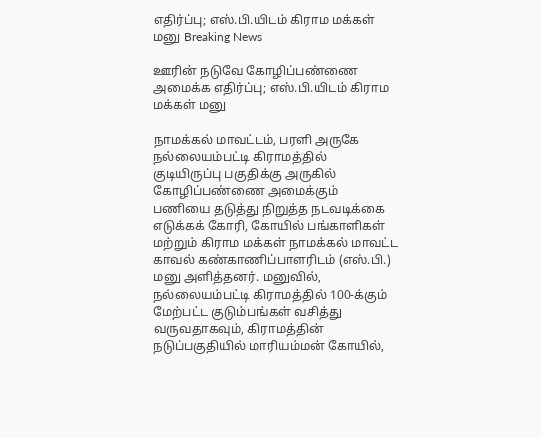எதிர்ப்பு; எஸ்.பி.யிடம் கிராம மக்கள் மனு Breaking News

ஊரின் நடுவே கோழிப்பண்ணை அமைக்க எதிர்ப்பு; எஸ்.பி.யிடம் கிராம மக்கள் மனு

நாமக்கல் மாவட்டம், பரளி அருகே நல்லையம்பட்டி கிராமத்தில் குடியிருப்பு பகுதிக்கு அருகில் கோழிப்பண்ணை அமைக்கும் பணியை தடுத்து நிறுத்த நடவடிக்கை எடுக்கக் கோரி, கோயில் பங்காளிகள் மற்றும் கிராம மக்கள் நாமக்கல் மாவட்ட காவல் கண்காணிப்பாளரிடம் (எஸ்.பி.) மனு அளித்தனர். மனுவில், நல்லையம்பட்டி கிராமத்தில் 100-க்கும் மேற்பட்ட குடும்பங்கள் வசித்து வருவதாகவும், கிராமத்தின் நடுப்பகுதியில் மாரியம்மன் கோயில்,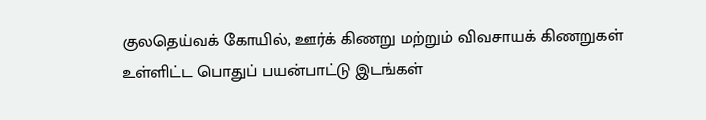குலதெய்வக் கோயில், ஊர்க் கிணறு மற்றும் விவசாயக் கிணறுகள் உள்ளிட்ட பொதுப் பயன்பாட்டு இடங்கள்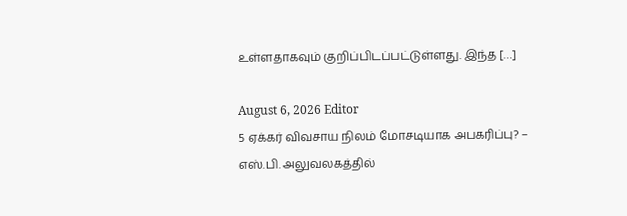உள்ளதாகவும் குறிப்பிடப்பட்டுள்ளது. இந்த […]

August 6, 2026 Editor
5 ஏக்கர் விவசாய நிலம் மோசடியாக அபகரிப்பு? – எஸ்.பி. அலுவலகத்தில்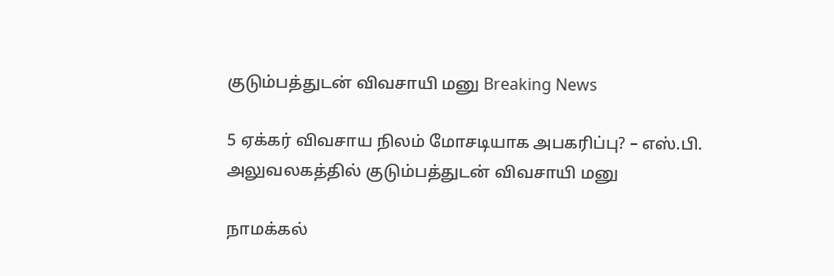குடும்பத்துடன் விவசாயி மனு Breaking News

5 ஏக்கர் விவசாய நிலம் மோசடியாக அபகரிப்பு? – எஸ்.பி. அலுவலகத்தில் குடும்பத்துடன் விவசாயி மனு

நாமக்கல்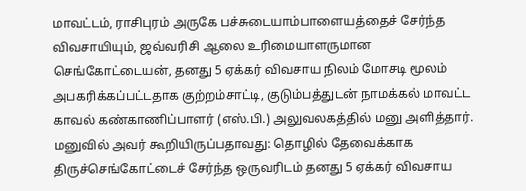மாவட்டம், ராசிபுரம் அருகே பச்சுடையாம்பாளையத்தைச் சேர்ந்த விவசாயியும், ஜவ்வரிசி ஆலை உரிமையாளருமான செங்கோட்டையன், தனது 5 ஏக்கர் விவசாய நிலம் மோசடி மூலம் அபகரிக்கப்பட்டதாக குற்றம்சாட்டி, குடும்பத்துடன் நாமக்கல் மாவட்ட காவல் கண்காணிப்பாளர் (எஸ்.பி.) அலுவலகத்தில் மனு அளித்தார். மனுவில் அவர் கூறியிருப்பதாவது: தொழில் தேவைக்காக திருச்செங்கோட்டைச் சேர்ந்த ஒருவரிடம் தனது 5 ஏக்கர் விவசாய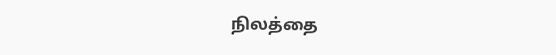நிலத்தை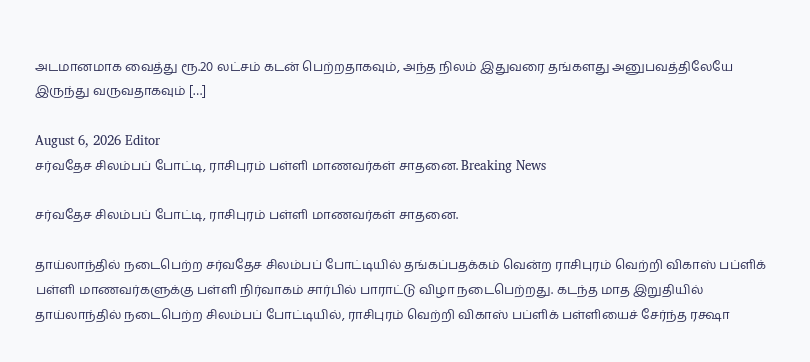அடமானமாக வைத்து ரூ.20 லட்சம் கடன் பெற்றதாகவும், அந்த நிலம் இதுவரை தங்களது அனுபவத்திலேயே இருந்து வருவதாகவும் […]

August 6, 2026 Editor
சர்வதேச சிலம்பப் போட்டி, ராசிபுரம் பள்ளி மாணவர்கள் சாதனை. Breaking News

சர்வதேச சிலம்பப் போட்டி, ராசிபுரம் பள்ளி மாணவர்கள் சாதனை.

தாய்லாந்தில் நடைபெற்ற சர்வதேச சிலம்பப் போட்டியில் தங்கப்பதக்கம் வென்ற ராசிபுரம் வெற்றி விகாஸ் பப்ளிக் பள்ளி மாணவர்களுக்கு பள்ளி நிர்வாகம் சார்பில் பாராட்டு விழா நடைபெற்றது. கடந்த மாத இறுதியில் தாய்லாந்தில் நடைபெற்ற சிலம்பப் போட்டியில், ராசிபுரம் வெற்றி விகாஸ் பப்ளிக் பள்ளியைச் சேர்ந்த ரக்ஷா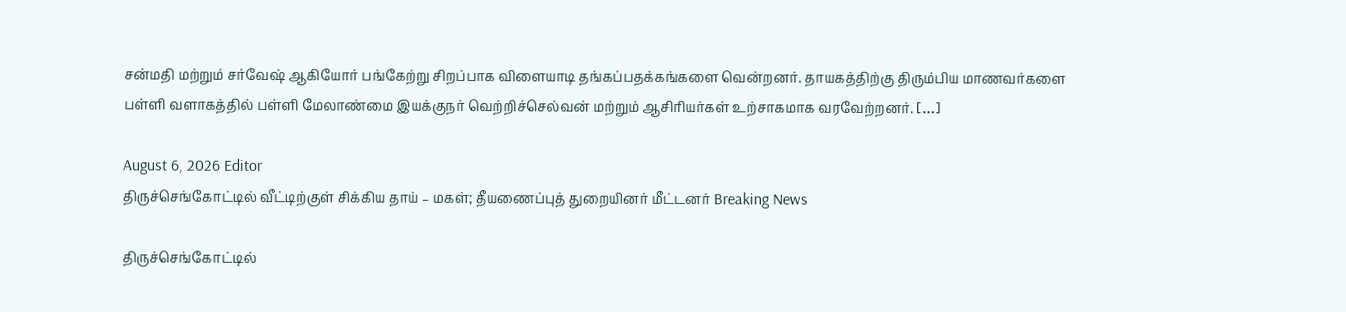சன்மதி மற்றும் சர்வேஷ் ஆகியோர் பங்கேற்று சிறப்பாக விளையாடி தங்கப்பதக்கங்களை வென்றனர். தாயகத்திற்கு திரும்பிய மாணவர்களை பள்ளி வளாகத்தில் பள்ளி மேலாண்மை இயக்குநர் வெற்றிச்செல்வன் மற்றும் ஆசிரியர்கள் உற்சாகமாக வரவேற்றனர். […]

August 6, 2026 Editor
திருச்செங்கோட்டில் வீட்டிற்குள் சிக்கிய தாய் – மகள்; தீயணைப்புத் துறையினர் மீட்டனர் Breaking News

திருச்செங்கோட்டில்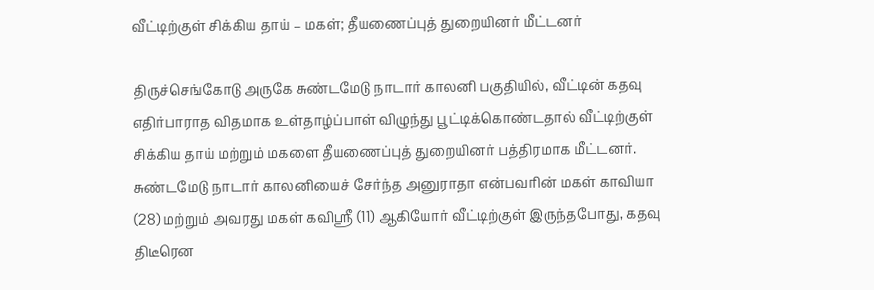வீட்டிற்குள் சிக்கிய தாய் – மகள்; தீயணைப்புத் துறையினர் மீட்டனர்

திருச்செங்கோடு அருகே சுண்டமேடு நாடார் காலனி பகுதியில், வீட்டின் கதவு எதிர்பாராத விதமாக உள்தாழ்ப்பாள் விழுந்து பூட்டிக்கொண்டதால் வீட்டிற்குள் சிக்கிய தாய் மற்றும் மகளை தீயணைப்புத் துறையினர் பத்திரமாக மீட்டனர். சுண்டமேடு நாடார் காலனியைச் சேர்ந்த அனுராதா என்பவரின் மகள் காவியா (28) மற்றும் அவரது மகள் கவிஸ்ரீ (11) ஆகியோர் வீட்டிற்குள் இருந்தபோது, கதவு திடீரென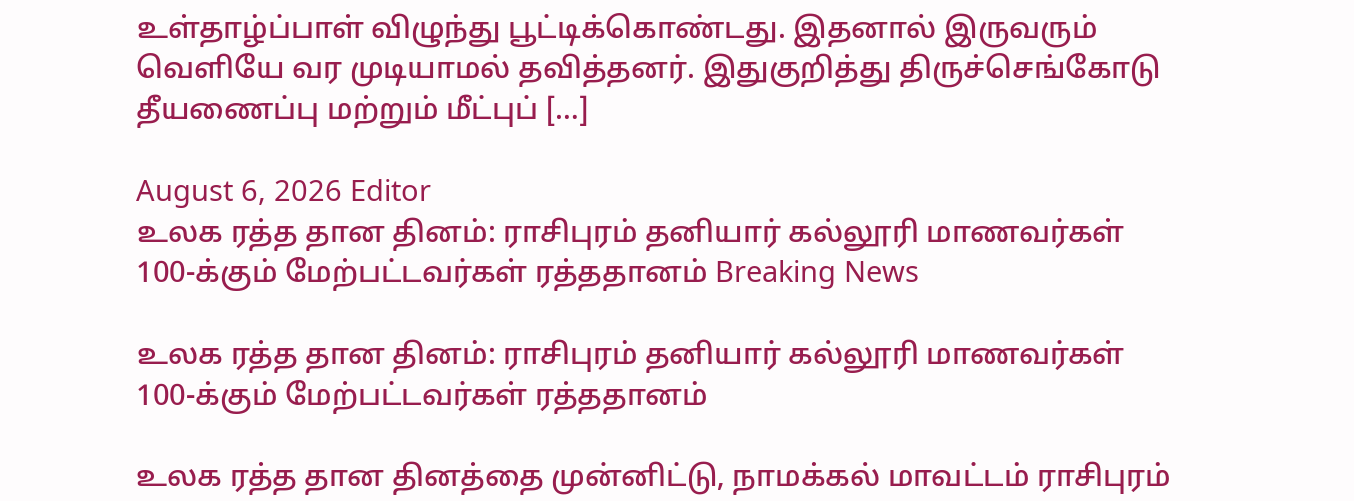உள்தாழ்ப்பாள் விழுந்து பூட்டிக்கொண்டது. இதனால் இருவரும் வெளியே வர முடியாமல் தவித்தனர். இதுகுறித்து திருச்செங்கோடு தீயணைப்பு மற்றும் மீட்புப் […]

August 6, 2026 Editor
உலக ரத்த தான தினம்: ராசிபுரம் தனியார் கல்லூரி மாணவர்கள் 100-க்கும் மேற்பட்டவர்கள் ரத்ததானம் Breaking News

உலக ரத்த தான தினம்: ராசிபுரம் தனியார் கல்லூரி மாணவர்கள் 100-க்கும் மேற்பட்டவர்கள் ரத்ததானம்

உலக ரத்த தான தினத்தை முன்னிட்டு, நாமக்கல் மாவட்டம் ராசிபுரம்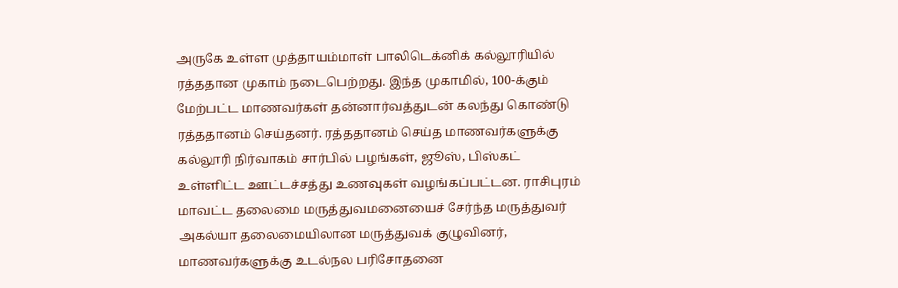அருகே உள்ள முத்தாயம்மாள் பாலிடெக்னிக் கல்லூரியில் ரத்ததான முகாம் நடைபெற்றது. இந்த முகாமில், 100-க்கும் மேற்பட்ட மாணவர்கள் தன்னார்வத்துடன் கலந்து கொண்டு ரத்ததானம் செய்தனர். ரத்ததானம் செய்த மாணவர்களுக்கு கல்லூரி நிர்வாகம் சார்பில் பழங்கள், ஜூஸ், பிஸ்கட் உள்ளிட்ட ஊட்டச்சத்து உணவுகள் வழங்கப்பட்டன. ராசிபுரம் மாவட்ட தலைமை மருத்துவமனையைச் சேர்ந்த மருத்துவர் அகல்யா தலைமையிலான மருத்துவக் குழுவினர், மாணவர்களுக்கு உடல்நல பரிசோதனை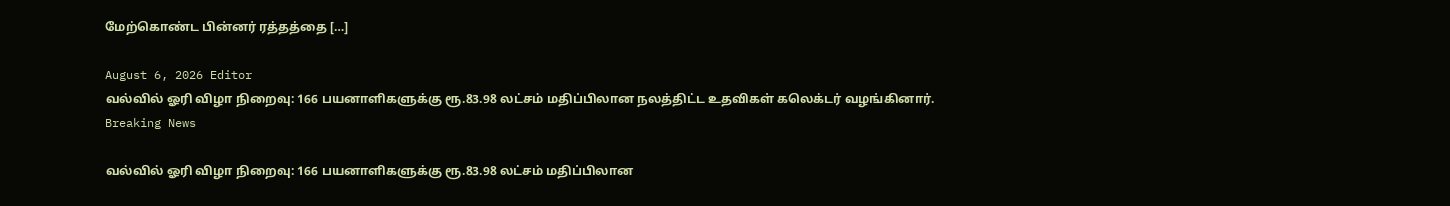மேற்கொண்ட பின்னர் ரத்தத்தை […]

August 6, 2026 Editor
வல்வில் ஓரி விழா நிறைவு: 166 பயனாளிகளுக்கு ரூ.83.98 லட்சம் மதிப்பிலான நலத்திட்ட உதவிகள் கலெக்டர் வழங்கினார். Breaking News

வல்வில் ஓரி விழா நிறைவு: 166 பயனாளிகளுக்கு ரூ.83.98 லட்சம் மதிப்பிலான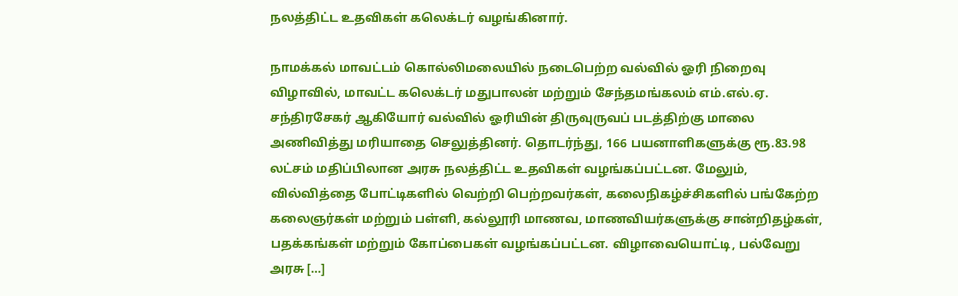நலத்திட்ட உதவிகள் கலெக்டர் வழங்கினார்.

நாமக்கல் மாவட்டம் கொல்லிமலையில் நடைபெற்ற வல்வில் ஓரி நிறைவு விழாவில், மாவட்ட கலெக்டர் மதுபாலன் மற்றும் சேந்தமங்கலம் எம்.எல்.ஏ. சந்திரசேகர் ஆகியோர் வல்வில் ஓரியின் திருவுருவப் படத்திற்கு மாலை அணிவித்து மரியாதை செலுத்தினர். தொடர்ந்து, 166 பயனாளிகளுக்கு ரூ.83.98 லட்சம் மதிப்பிலான அரசு நலத்திட்ட உதவிகள் வழங்கப்பட்டன. மேலும், வில்வித்தை போட்டிகளில் வெற்றி பெற்றவர்கள், கலைநிகழ்ச்சிகளில் பங்கேற்ற கலைஞர்கள் மற்றும் பள்ளி, கல்லூரி மாணவ, மாணவியர்களுக்கு சான்றிதழ்கள், பதக்கங்கள் மற்றும் கோப்பைகள் வழங்கப்பட்டன. விழாவையொட்டி, பல்வேறு அரசு […]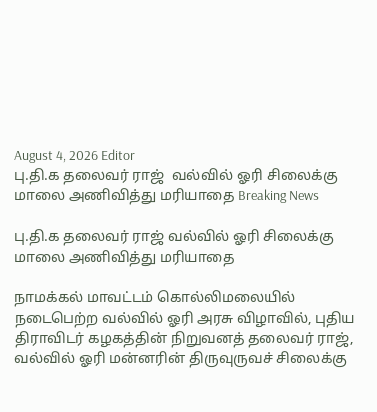August 4, 2026 Editor
பு.தி.க தலைவர் ராஜ்  வல்வில் ஓரி சிலைக்கு மாலை அணிவித்து மரியாதை Breaking News

பு.தி.க தலைவர் ராஜ் வல்வில் ஓரி சிலைக்கு மாலை அணிவித்து மரியாதை

நாமக்கல் மாவட்டம் கொல்லிமலையில் நடைபெற்ற வல்வில் ஓரி அரசு விழாவில், புதிய திராவிடர் கழகத்தின் நிறுவனத் தலைவர் ராஜ், வல்வில் ஓரி மன்னரின் திருவுருவச் சிலைக்கு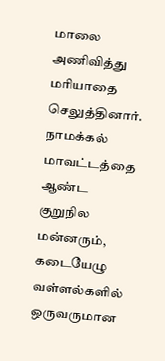மாலை அணிவித்து மரியாதை செலுத்தினார். நாமக்கல் மாவட்டத்தை ஆண்ட குறுநில மன்னரும், கடையேழு வள்ளல்களில் ஒருவருமான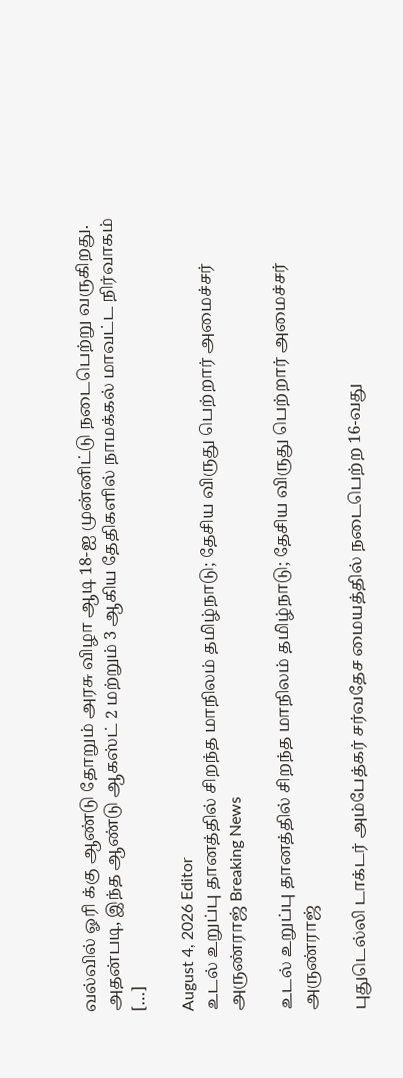வல்வில் ஓரி க்கு ஆண்டு தோறும் அரசு விழா ஆடி 18-ஐ முன்னிட்டு நடைபெற்று வருகிறது. அதன்படி, இந்த ஆண்டு ஆகஸ்ட் 2 மற்றும் 3 ஆகிய தேதிகளில் நாமக்கல் மாவட்ட நிர்வாகம் […]

August 4, 2026 Editor
உடல் உறுப்பு தானத்தில் சிறந்த மாநிலம் தமிழ்நாடு; தேசிய விருது பெற்றார் அமைச்சர் அருண்ராஜ் Breaking News

உடல் உறுப்பு தானத்தில் சிறந்த மாநிலம் தமிழ்நாடு; தேசிய விருது பெற்றார் அமைச்சர் அருண்ராஜ்

புதுடெல்லி டாக்டர் அம்பேத்கர் சர்வதேச மையத்தில் நடைபெற்ற 16-வது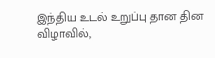இந்திய உடல் உறுப்பு தான தின விழாவில்,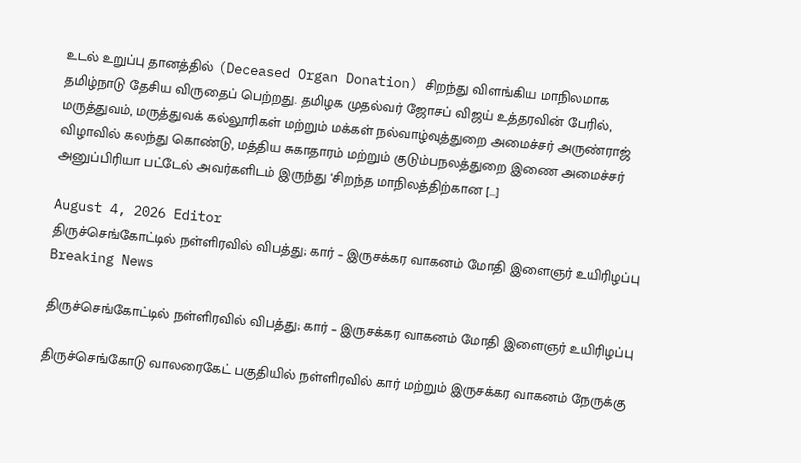உடல் உறுப்பு தானத்தில் (Deceased Organ Donation) சிறந்து விளங்கிய மாநிலமாக தமிழ்நாடு தேசிய விருதைப் பெற்றது. தமிழக முதல்வர் ஜோசப் விஜய் உத்தரவின் பேரில், மருத்துவம், மருத்துவக் கல்லூரிகள் மற்றும் மக்கள் நல்வாழ்வுத்துறை அமைச்சர் அருண்ராஜ் விழாவில் கலந்து கொண்டு, மத்திய சுகாதாரம் மற்றும் குடும்பநலத்துறை இணை அமைச்சர் அனுப்பிரியா பட்டேல் அவர்களிடம் இருந்து ‘சிறந்த மாநிலத்திற்கான […]

August 4, 2026 Editor
திருச்செங்கோட்டில் நள்ளிரவில் விபத்து; கார் – இருசக்கர வாகனம் மோதி இளைஞர் உயிரிழப்பு Breaking News

திருச்செங்கோட்டில் நள்ளிரவில் விபத்து; கார் – இருசக்கர வாகனம் மோதி இளைஞர் உயிரிழப்பு

திருச்செங்கோடு வாலரைகேட் பகுதியில் நள்ளிரவில் கார் மற்றும் இருசக்கர வாகனம் நேருக்கு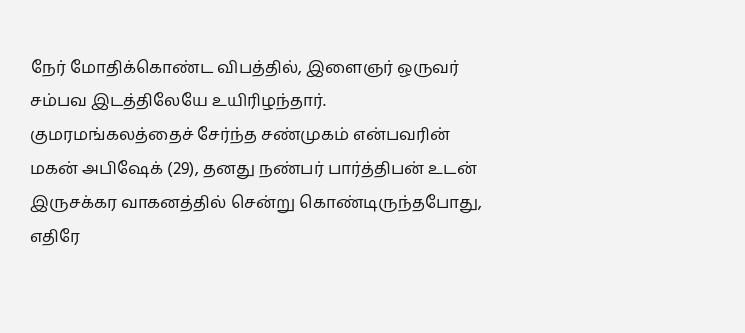நேர் மோதிக்கொண்ட விபத்தில், இளைஞர் ஒருவர் சம்பவ இடத்திலேயே உயிரிழந்தார். குமரமங்கலத்தைச் சேர்ந்த சண்முகம் என்பவரின் மகன் அபிஷேக் (29), தனது நண்பர் பார்த்திபன் உடன் இருசக்கர வாகனத்தில் சென்று கொண்டிருந்தபோது, எதிரே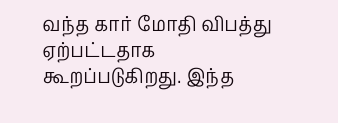வந்த கார் மோதி விபத்து ஏற்பட்டதாக கூறப்படுகிறது. இந்த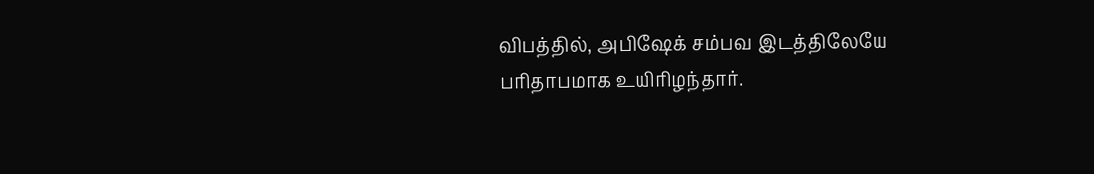விபத்தில், அபிஷேக் சம்பவ இடத்திலேயே பரிதாபமாக உயிரிழந்தார்.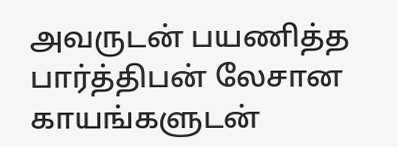அவருடன் பயணித்த பார்த்திபன் லேசான காயங்களுடன்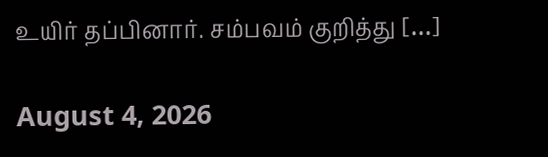உயிர் தப்பினார். சம்பவம் குறித்து […]

August 4, 2026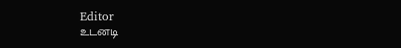Editor
உடனடி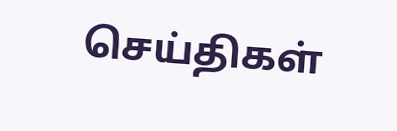செய்திகள்